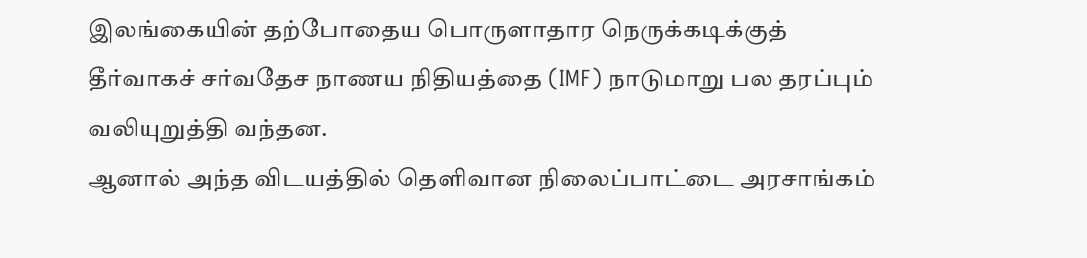இலங்கையின் தற்போதைய பொருளாதார நெருக்கடிக்குத் தீர்வாகச் சர்வதேச நாணய நிதியத்தை (IMF) நாடுமாறு பல தரப்பும் வலியுறுத்தி வந்தன.
ஆனால் அந்த விடயத்தில் தெளிவான நிலைப்பாட்டை அரசாங்கம்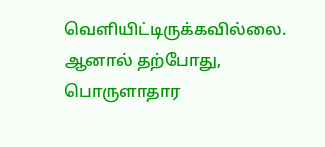வெளியிட்டிருக்கவில்லை.
ஆனால் தற்போது, பொருளாதார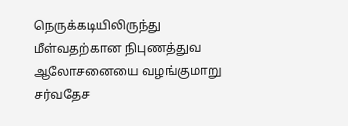நெருக்கடியிலிருந்து மீள்வதற்கான நிபுணத்துவ ஆலோசனையை வழங்குமாறு சர்வதேச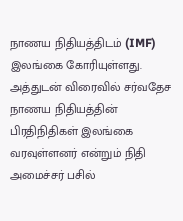நாணய நிதியத்திடம் (IMF) இலங்கை கோரியுள்ளது.
அத்துடன் விரைவில் சர்வதேச நாணய நிதியத்தின் பிரதிநிதிகள் இலங்கை வரவுள்ளனர் என்றும் நிதி அமைச்சர் பசில்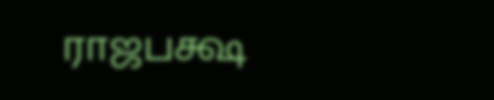ராஜபக்ஷ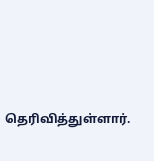தெரிவித்துள்ளார்.